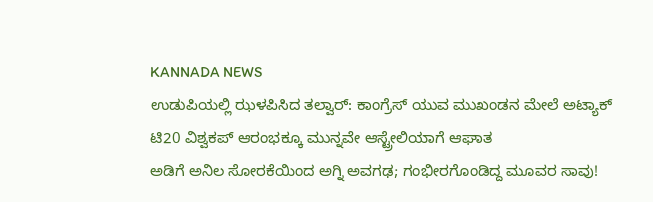KANNADA NEWS
ಉಡುಪಿಯಲ್ಲಿ ಝಳಪಿಸಿದ ತಲ್ವಾರ್: ಕಾಂಗ್ರೆಸ್ ಯುವ ಮುಖಂಡನ ಮೇಲೆ ಅಟ್ಯಾಕ್
ಟಿ20 ವಿಶ್ವಕಪ್ ಆರಂಭಕ್ಕೂ ಮುನ್ನವೇ ಆಸ್ಟ್ರೇಲಿಯಾಗೆ ಆಘಾತ
ಅಡಿಗೆ ಅನಿಲ ಸೋರಕೆಯಿಂದ ಅಗ್ನಿ ಅವಗಢ; ಗಂಭೀರಗೊಂಡಿದ್ದ ಮೂವರ ಸಾವು!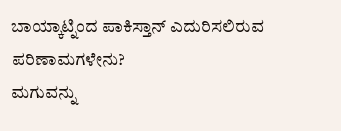ಬಾಯ್ಕಾಟ್ನಿಂದ ಪಾಕಿಸ್ತಾನ್ ಎದುರಿಸಲಿರುವ ಪರಿಣಾಮಗಳೇನು?
ಮಗುವನ್ನು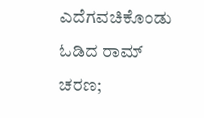ಎದೆಗವಚಿಕೊಂಡು ಓಡಿದ ರಾಮ್ ಚರಣ;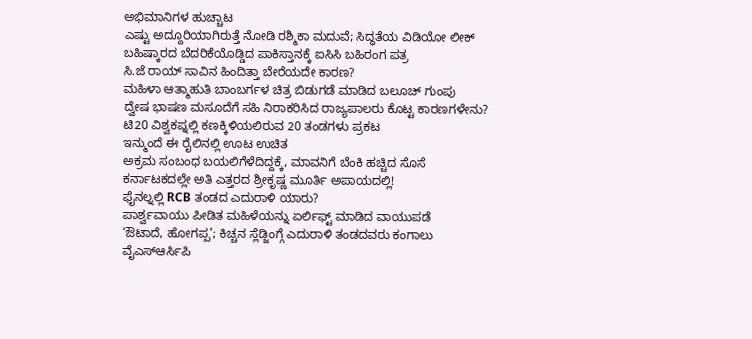ಅಭಿಮಾನಿಗಳ ಹುಚ್ಚಾಟ
ಎಷ್ಟು ಅದ್ದೂರಿಯಾಗಿರುತ್ತೆ ನೋಡಿ ರಶ್ಮಿಕಾ ಮದುವೆ; ಸಿದ್ಧತೆಯ ವಿಡಿಯೋ ಲೀಕ್
ಬಹಿಷ್ಕಾರದ ಬೆದರಿಕೆಯೊಡ್ಡಿದ ಪಾಕಿಸ್ತಾನಕ್ಕೆ ಐಸಿಸಿ ಬಹಿರಂಗ ಪತ್ರ
ಸಿ.ಜೆ ರಾಯ್ ಸಾವಿನ ಹಿಂದಿತ್ತಾ ಬೇರೆಯದೇ ಕಾರಣ?
ಮಹಿಳಾ ಆತ್ಮಾಹುತಿ ಬಾಂಬರ್ಗಳ ಚಿತ್ರ ಬಿಡುಗಡೆ ಮಾಡಿದ ಬಲೂಚ್ ಗುಂಪು
ದ್ವೇಷ ಭಾಷಣ ಮಸೂದೆಗೆ ಸಹಿ ನಿರಾಕರಿಸಿದ ರಾಜ್ಯಪಾಲರು ಕೊಟ್ಟ ಕಾರಣಗಳೇನು?
ಟಿ20 ವಿಶ್ವಕಪ್ನಲ್ಲಿ ಕಣಕ್ಕಿಳಿಯಲಿರುವ 20 ತಂಡಗಳು ಪ್ರಕಟ
ಇನ್ಮುಂದೆ ಈ ರೈಲಿನಲ್ಲಿ ಊಟ ಉಚಿತ
ಅಕ್ರಮ ಸಂಬಂಧ ಬಯಲಿಗೆಳೆದಿದ್ದಕ್ಕೆ, ಮಾವನಿಗೆ ಬೆಂಕಿ ಹಚ್ಚಿದ ಸೊಸೆ
ಕರ್ನಾಟಕದಲ್ಲೇ ಅತಿ ಎತ್ತರದ ಶ್ರೀಕೃಷ್ಣ ಮೂರ್ತಿ ಅಪಾಯದಲ್ಲಿ!
ಫೈನಲ್ನಲ್ಲಿ RCB ತಂಡದ ಎದುರಾಳಿ ಯಾರು?
ಪಾರ್ಶ್ವವಾಯು ಪೀಡಿತ ಮಹಿಳೆಯನ್ನು ಏರ್ಲಿಫ್ಟ್ ಮಾಡಿದ ವಾಯುಪಡೆ
‘ಔಟಾದೆ, ಹೋಗಪ್ಪ’; ಕಿಚ್ಚನ ಸ್ಲೆಡ್ಜಿಂಗ್ಗೆ ಎದುರಾಳಿ ತಂಡದವರು ಕಂಗಾಲು
ವೈಎಸ್ಆರ್ಸಿಪಿ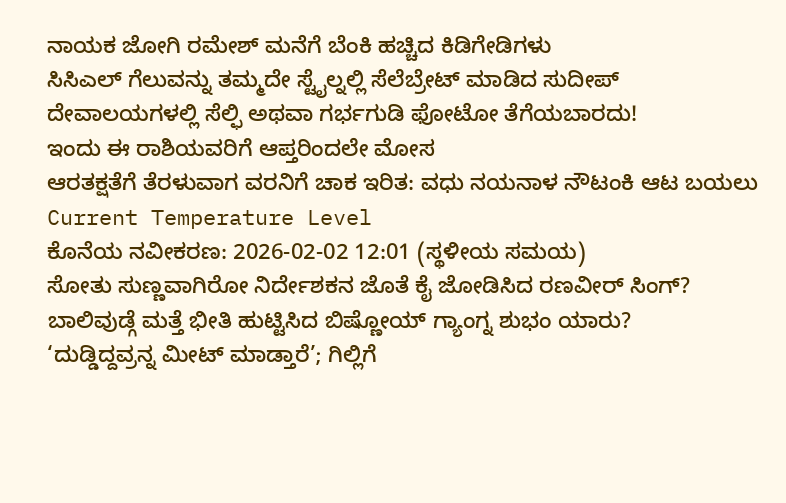ನಾಯಕ ಜೋಗಿ ರಮೇಶ್ ಮನೆಗೆ ಬೆಂಕಿ ಹಚ್ಚಿದ ಕಿಡಿಗೇಡಿಗಳು
ಸಿಸಿಎಲ್ ಗೆಲುವನ್ನು ತಮ್ಮದೇ ಸ್ಟೈಲ್ನಲ್ಲಿ ಸೆಲೆಬ್ರೇಟ್ ಮಾಡಿದ ಸುದೀಪ್
ದೇವಾಲಯಗಳಲ್ಲಿ ಸೆಲ್ಫಿ ಅಥವಾ ಗರ್ಭಗುಡಿ ಫೋಟೋ ತೆಗೆಯಬಾರದು!
ಇಂದು ಈ ರಾಶಿಯವರಿಗೆ ಆಪ್ತರಿಂದಲೇ ಮೋಸ
ಆರತಕ್ಷತೆಗೆ ತೆರಳುವಾಗ ವರನಿಗೆ ಚಾಕ ಇರಿತ: ವಧು ನಯನಾಳ ನೌಟಂಕಿ ಆಟ ಬಯಲು
Current Temperature Level
ಕೊನೆಯ ನವೀಕರಣ: 2026-02-02 12:01 (ಸ್ಥಳೀಯ ಸಮಯ)
ಸೋತು ಸುಣ್ಣವಾಗಿರೋ ನಿರ್ದೇಶಕನ ಜೊತೆ ಕೈ ಜೋಡಿಸಿದ ರಣವೀರ್ ಸಿಂಗ್?
ಬಾಲಿವುಡ್ಗೆ ಮತ್ತೆ ಭೀತಿ ಹುಟ್ಟಿಸಿದ ಬಿಷ್ಣೋಯ್ ಗ್ಯಾಂಗ್ನ ಶುಭಂ ಯಾರು?
‘ದುಡ್ಡಿದ್ದವ್ರನ್ನ ಮೀಟ್ ಮಾಡ್ತಾರೆ’; ಗಿಲ್ಲಿಗೆ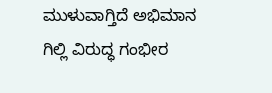ಮುಳುವಾಗ್ತಿದೆ ಅಭಿಮಾನ
ಗಿಲ್ಲಿ ವಿರುದ್ಧ ಗಂಭೀರ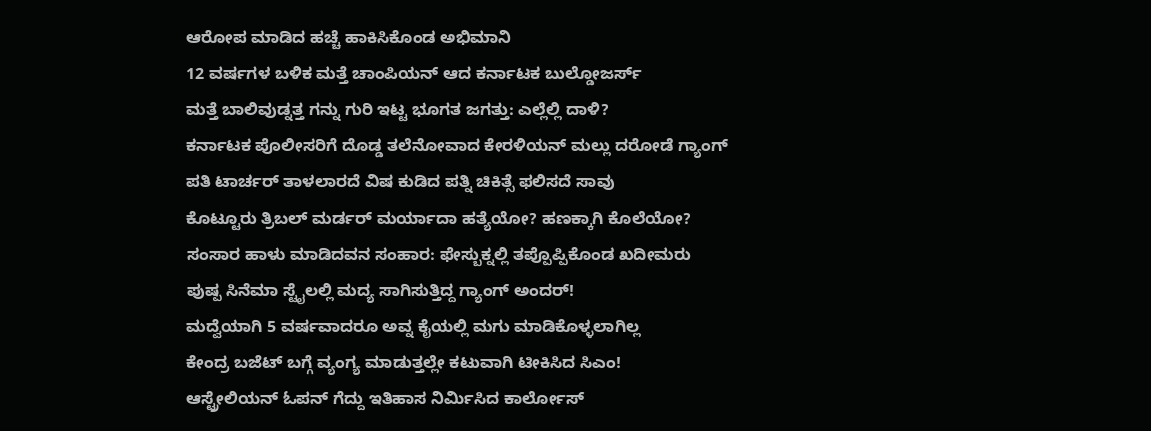ಆರೋಪ ಮಾಡಿದ ಹಚ್ಚೆ ಹಾಕಿಸಿಕೊಂಡ ಅಭಿಮಾನಿ
12 ವರ್ಷಗಳ ಬಳಿಕ ಮತ್ತೆ ಚಾಂಪಿಯನ್ ಆದ ಕರ್ನಾಟಕ ಬುಲ್ಡೋಜರ್ಸ್
ಮತ್ತೆ ಬಾಲಿವುಡ್ನತ್ತ ಗನ್ನು ಗುರಿ ಇಟ್ಟ ಭೂಗತ ಜಗತ್ತು: ಎಲ್ಲೆಲ್ಲಿ ದಾಳಿ?
ಕರ್ನಾಟಕ ಪೊಲೀಸರಿಗೆ ದೊಡ್ಡ ತಲೆನೋವಾದ ಕೇರಳಿಯನ್ ಮಲ್ಲು ದರೋಡೆ ಗ್ಯಾಂಗ್
ಪತಿ ಟಾರ್ಚರ್ ತಾಳಲಾರದೆ ವಿಷ ಕುಡಿದ ಪತ್ನಿ ಚಿಕಿತ್ಸೆ ಫಲಿಸದೆ ಸಾವು
ಕೊಟ್ಟೂರು ತ್ರಿಬಲ್ ಮರ್ಡರ್ ಮರ್ಯಾದಾ ಹತ್ಯೆಯೋ? ಹಣಕ್ಕಾಗಿ ಕೊಲೆಯೋ?
ಸಂಸಾರ ಹಾಳು ಮಾಡಿದವನ ಸಂಹಾರ: ಫೇಸ್ಬುಕ್ನಲ್ಲಿ ತಪ್ಪೊಪ್ಪಿಕೊಂಡ ಖದೀಮರು
ಪುಷ್ಪ ಸಿನೆಮಾ ಸ್ಟೈಲಲ್ಲಿ ಮದ್ಯ ಸಾಗಿಸುತ್ತಿದ್ದ ಗ್ಯಾಂಗ್ ಅಂದರ್!
ಮದ್ವೆಯಾಗಿ 5 ವರ್ಷವಾದರೂ ಅವ್ನ ಕೈಯಲ್ಲಿ ಮಗು ಮಾಡಿಕೊಳ್ಳಲಾಗಿಲ್ಲ
ಕೇಂದ್ರ ಬಜೆಟ್ ಬಗ್ಗೆ ವ್ಯಂಗ್ಯ ಮಾಡುತ್ತಲ್ಲೇ ಕಟುವಾಗಿ ಟೀಕಿಸಿದ ಸಿಎಂ!
ಆಸ್ಟ್ರೇಲಿಯನ್ ಓಪನ್ ಗೆದ್ದು ಇತಿಹಾಸ ನಿರ್ಮಿಸಿದ ಕಾರ್ಲೋಸ್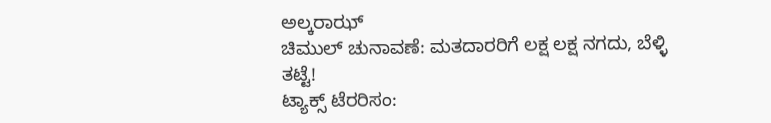ಅಲ್ಕರಾಝ್
ಚಿಮುಲ್ ಚುನಾವಣೆ: ಮತದಾರರಿಗೆ ಲಕ್ಷ ಲಕ್ಷ ನಗದು, ಬೆಳ್ಳಿ ತಟ್ಟೆ!
ಟ್ಯಾಕ್ಸ್ ಟೆರರಿಸಂ: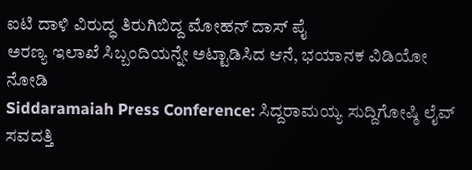ಐಟಿ ದಾಳಿ ವಿರುದ್ಧ ತಿರುಗಿಬಿದ್ದ ಮೋಹನ್ ದಾಸ್ ಪೈ
ಅರಣ್ಯ ಇಲಾಖೆ ಸಿಬ್ಬಂದಿಯನ್ನೇ ಅಟ್ಟಾಡಿಸಿದ ಆನೆ, ಭಯಾನಕ ವಿಡಿಯೋ ನೋಡಿ
Siddaramaiah Press Conference: ಸಿದ್ದರಾಮಯ್ಯ ಸುದ್ದಿಗೋಷ್ಠಿ ಲೈವ್
ಸವದತ್ತಿ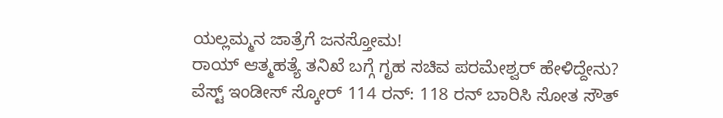ಯಲ್ಲಮ್ಮನ ಜಾತ್ರೆಗೆ ಜನಸ್ತೋಮ!
ರಾಯ್ ಆತ್ಮಹತ್ಯೆ ತನಿಖೆ ಬಗ್ಗೆ ಗೃಹ ಸಚಿವ ಪರಮೇಶ್ವರ್ ಹೇಳಿದ್ದೇನು?
ವೆಸ್ಟ್ ಇಂಡೀಸ್ ಸ್ಕೋರ್ 114 ರನ್: 118 ರನ್ ಬಾರಿಸಿ ಸೋತ ಸೌತ್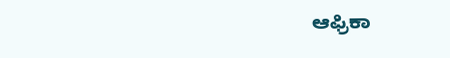ಆಫ್ರಿಕಾ